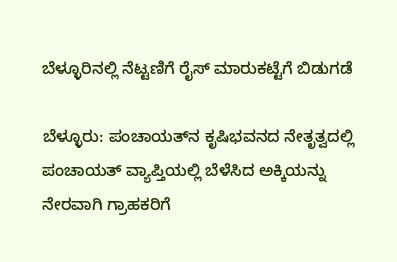ಬೆಳ್ಳೂರಿನಲ್ಲಿ ನೆಟ್ಟಣಿಗೆ ರೈಸ್ ಮಾರುಕಟ್ಟೆಗೆ ಬಿಡುಗಡೆ

ಬೆಳ್ಳೂರು: ಪಂಚಾಯತ್‌ನ ಕೃಷಿಭವನದ ನೇತೃತ್ವದಲ್ಲಿ ಪಂಚಾಯತ್ ವ್ಯಾಪ್ತಿಯಲ್ಲಿ ಬೆಳೆಸಿದ ಅಕ್ಕಿಯನ್ನು ನೇರವಾಗಿ ಗ್ರಾಹಕರಿಗೆ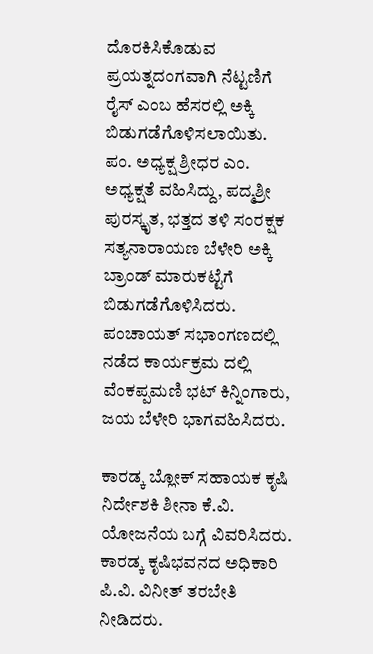ದೊರಕಿಸಿಕೊಡುವ ಪ್ರಯತ್ನದಂಗವಾಗಿ ನೆಟ್ಟಣಿಗೆ ರೈಸ್ ಎಂಬ ಹೆಸರಲ್ಲಿ ಅಕ್ಕಿ ಬಿಡುಗಡೆಗೊಳಿಸಲಾಯಿತು. ಪಂ. ಅಧ್ಯಕ್ಷ ಶ್ರೀಧರ ಎಂ. ಅಧ್ಯಕ್ಷತೆ ವಹಿಸಿದ್ದು, ಪದ್ಮಶ್ರೀ ಪುರಸ್ಕೃತ, ಭತ್ತದ ತಳಿ ಸಂರಕ್ಷಕ ಸತ್ಯನಾರಾಯಣ ಬೆಳೇರಿ ಅಕ್ಕಿ ಬ್ರಾಂಡ್ ಮಾರುಕಟ್ಟೆಗೆ ಬಿಡುಗಡೆಗೊಳಿಸಿದರು. ಪಂಚಾಯತ್ ಸಭಾಂಗಣದಲ್ಲಿ ನಡೆದ ಕಾರ್ಯಕ್ರಮ ದಲ್ಲಿ ವೆಂಕಪ್ಪಮಣಿ ಭಟ್ ಕಿನ್ನಿಂಗಾರು, ಜಯ ಬೆಳೇರಿ ಭಾಗವಹಿಸಿದರು.

ಕಾರಡ್ಕ ಬ್ಲೋಕ್ ಸಹಾಯಕ ಕೃಷಿ ನಿರ್ದೇಶಕಿ ಶೀನಾ ಕೆ.ವಿ. ಯೋಜನೆಯ ಬಗ್ಗೆ ವಿವರಿಸಿದರು. ಕಾರಡ್ಕ ಕೃಷಿಭವನದ ಅಧಿಕಾರಿ ಪಿ.ವಿ. ವಿನೀತ್ ತರಬೇತಿ ನೀಡಿದರು.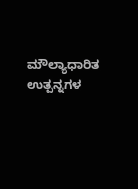ಮೌಲ್ಯಾಧಾರಿತ ಉತ್ಪನ್ನಗಳ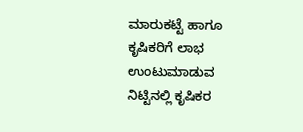ಮಾರುಕಟ್ಟೆ ಹಾಗೂ ಕೃಷಿಕರಿಗೆ ಲಾಭ ಉಂಟುಮಾಡುವ ನಿಟ್ಟಿನಲ್ಲಿ ಕೃಷಿಕರ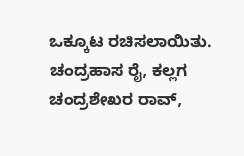ಒಕ್ಕೂಟ ರಚಿಸಲಾಯಿತು. ಚಂದ್ರಹಾಸ ರೈ, ಕಲ್ಲಗ ಚಂದ್ರಶೇಖರ ರಾವ್,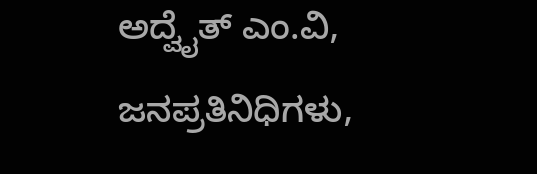ಅದ್ವೈತ್ ಎಂ.ವಿ, ಜನಪ್ರತಿನಿಧಿಗಳು,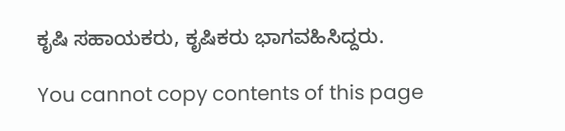ಕೃಷಿ ಸಹಾಯಕರು, ಕೃಷಿಕರು ಭಾಗವಹಿಸಿದ್ದರು.

You cannot copy contents of this page